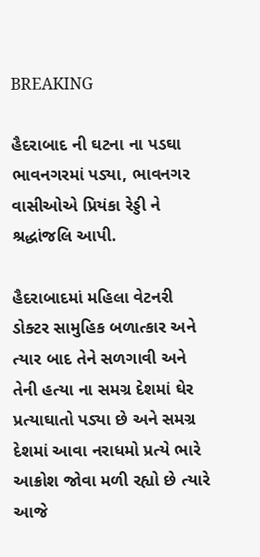BREAKING

હૈદરાબાદ ની ઘટના ના પડઘા ભાવનગરમાં પડ્યા, ભાવનગર વાસીઓએ પ્રિયંકા રેડ્ડી ને શ્રદ્ધાંજલિ આપી.

હૈદરાબાદમાં મહિલા વેટનરી ડોક્ટર સામુહિક બળાત્કાર અને ત્યાર બાદ તેને સળગાવી અને તેની હત્યા ના સમગ્ર દેશમાં ઘેર પ્રત્યાઘાતો પડ્યા છે અને સમગ્ર દેશમાં આવા નરાધમો પ્રત્યે ભારે આક્રોશ જોવા મળી રહ્યો છે ત્યારે આજે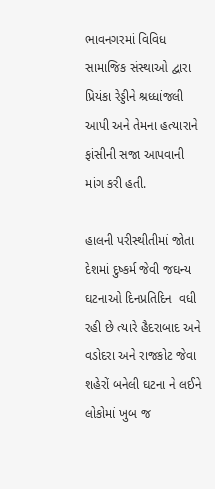ભાવનગરમાં વિવિધ સામાજિક સંસ્થાઓ દ્વારા પ્રિયંકા રેડ્ડીને શ્રધ્ધાંજલી આપી અને તેમના હત્યારાને ફાંસીની સજા આપવાની માંગ કરી હતી.

હાલની પરીસ્થીતીમાં જોતા દેશમાં દુષ્કર્મ જેવી જઘન્ય ઘટનાઓ દિનપ્રતિદિન  વધી રહી છે ત્યારે હૈદરાબાદ અને વડોદરા અને રાજકોટ જેવા શહેરોં બનેલી ઘટના ને લઈને લોકોમાં ખુબ જ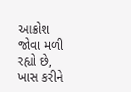આક્રોશ જોવા મળી રહ્યો છે, ખાસ કરીને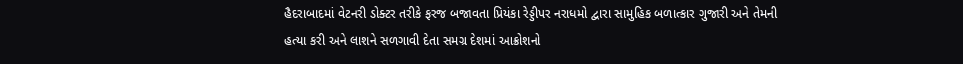હૈદરાબાદમાં વેટનરી ડોક્ટર તરીકે ફરજ બજાવતા પ્રિયંકા રેડ્ડીપર નરાધમો દ્વારા સામુહિક બળાત્કાર ગુજારી અને તેમની હત્યા કરી અને લાશને સળગાવી દેતા સમગ્ર દેશમાં આક્રોશનો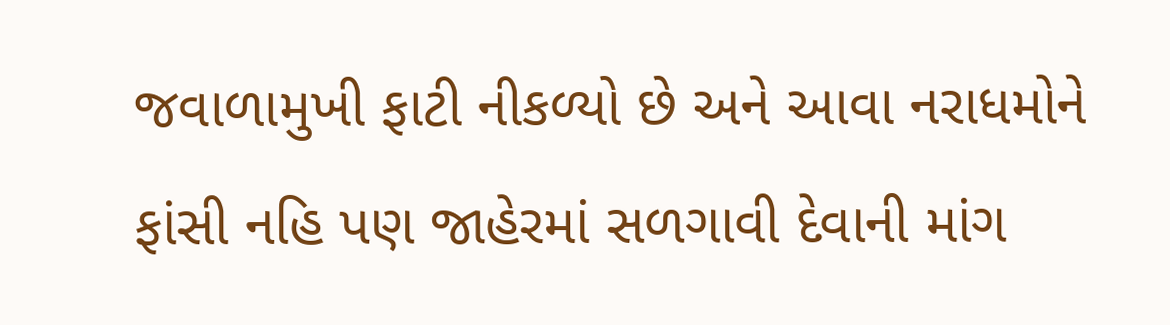જવાળામુખી ફાટી નીકળ્યો છે અને આવા નરાધમોને ફાંસી નહિ પણ જાહેરમાં સળગાવી દેવાની માંગ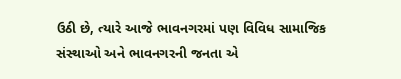ઉઠી છે, ત્યારે આજે ભાવનગરમાં પણ વિવિધ સામાજિક સંસ્થાઓ અને ભાવનગરની જનતા એ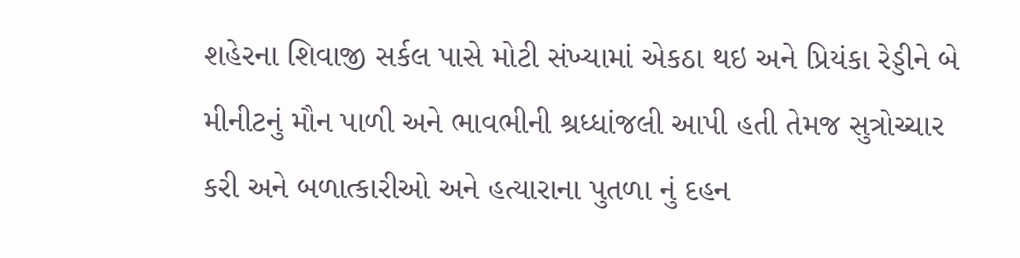શહેરના શિવાજી સર્કલ પાસે મોટી સંખ્યામાં એકઠા થઇ અને પ્રિયંકા રેડ્ડીને બે મીનીટનું મૌન પાળી અને ભાવભીની શ્રધ્ધાંજલી આપી હતી તેમજ સુત્રોચ્ચાર કરી અને બળાત્કારીઓ અને હત્યારાના પુતળા નું દહન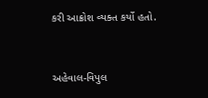કરી આક્રોશ વ્યક્ત કર્યો હતો.



અહેવાલ-વિપુલ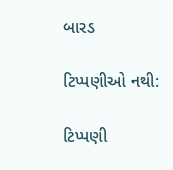બારડ

ટિપ્પણીઓ નથી:

ટિપ્પણી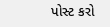પોસ્ટ કરો